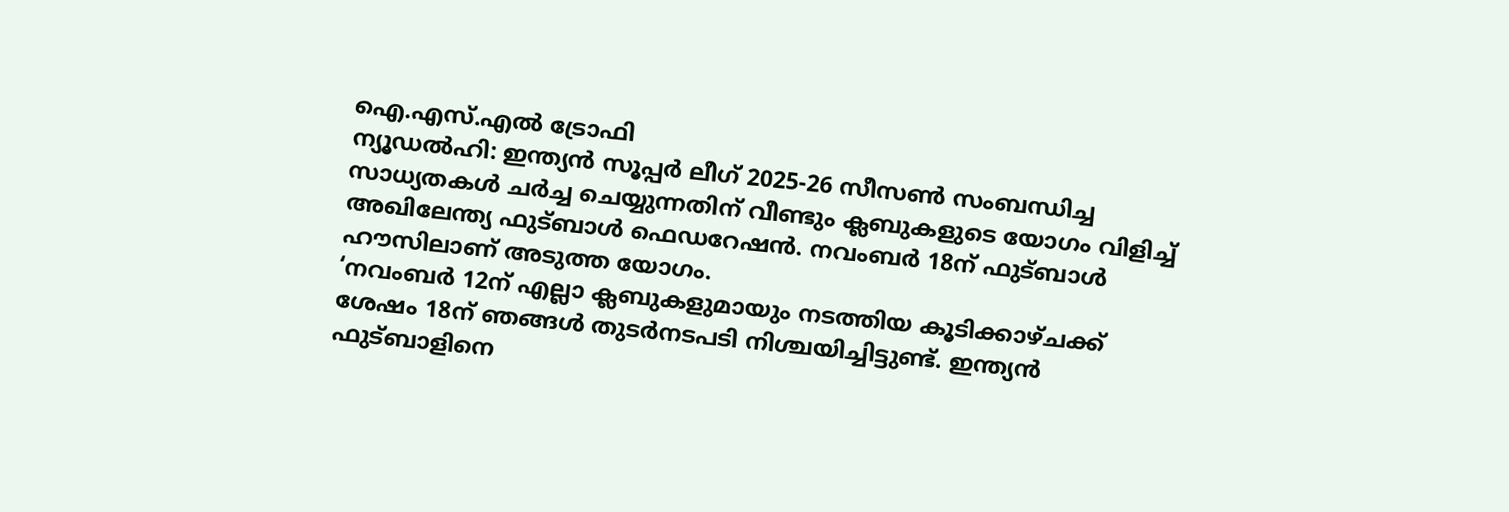ഐ.എസ്.എൽ ട്രോഫി
ന്യൂഡൽഹി: ഇന്ത്യൻ സൂപ്പർ ലീഗ് 2025-26 സീസൺ സംബന്ധിച്ച സാധ്യതകൾ ചർച്ച ചെയ്യുന്നതിന് വീണ്ടും ക്ലബുകളുടെ യോഗം വിളിച്ച് അഖിലേന്ത്യ ഫുട്ബാൾ ഫെഡറേഷൻ. നവംബർ 18ന് ഫുട്ബാൾ ഹൗസിലാണ് അടുത്ത യോഗം.
‘നവംബർ 12ന് എല്ലാ ക്ലബുകളുമായും നടത്തിയ കൂടിക്കാഴ്ചക്ക് ശേഷം 18ന് ഞങ്ങൾ തുടർനടപടി നിശ്ചയിച്ചിട്ടുണ്ട്. ഇന്ത്യൻ ഫുട്ബാളിനെ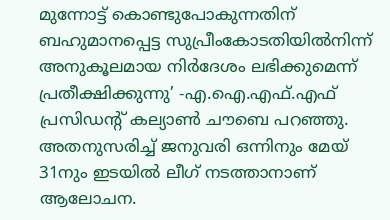മുന്നോട്ട് കൊണ്ടുപോകുന്നതിന് ബഹുമാനപ്പെട്ട സുപ്രീംകോടതിയിൽനിന്ന് അനുകൂലമായ നിർദേശം ലഭിക്കുമെന്ന് പ്രതീക്ഷിക്കുന്നു’ -എ.ഐ.എഫ്.എഫ് പ്രസിഡന്റ് കല്യാൺ ചൗബെ പറഞ്ഞു.
അതനുസരിച്ച് ജനുവരി ഒന്നിനും മേയ് 31നും ഇടയിൽ ലീഗ് നടത്താനാണ് ആലോചന.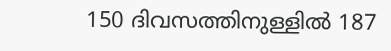150 ദിവസത്തിനുള്ളിൽ 187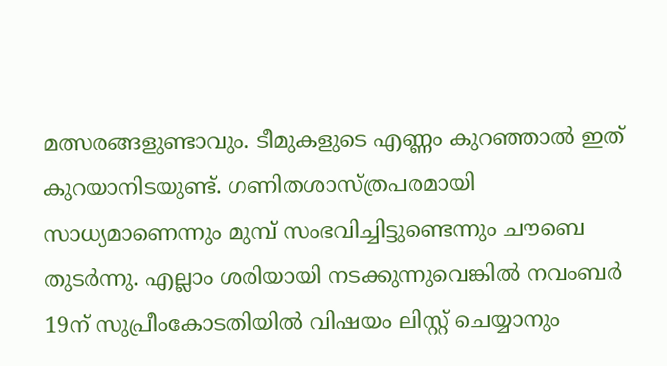മത്സരങ്ങളുണ്ടാവും. ടീമുകളുടെ എണ്ണം കുറഞ്ഞാൽ ഇത് കുറയാനിടയുണ്ട്. ഗണിതശാസ്ത്രപരമായി സാധ്യമാണെന്നും മുമ്പ് സംഭവിച്ചിട്ടുണ്ടെന്നും ചൗബെ തുടർന്നു. എല്ലാം ശരിയായി നടക്കുന്നുവെങ്കിൽ നവംബർ 19ന് സുപ്രീംകോടതിയിൽ വിഷയം ലിസ്റ്റ് ചെയ്യാനും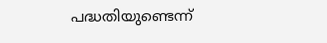പദ്ധതിയുണ്ടെന്ന്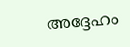അദ്ദേഹം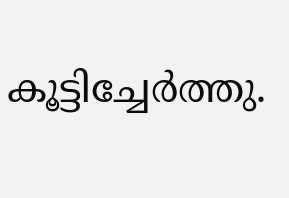കൂട്ടിച്ചേർത്തു.